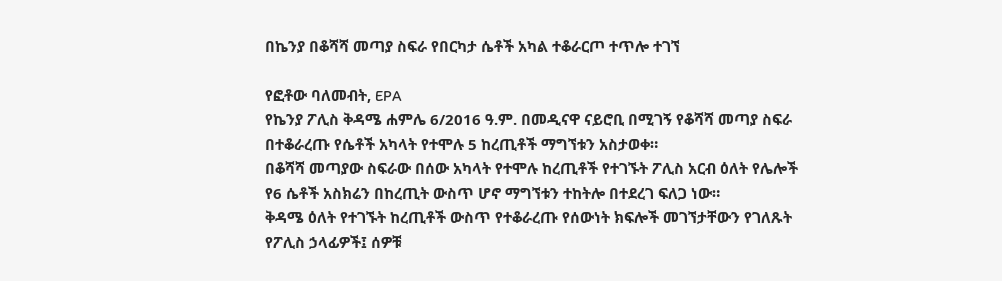በኬንያ በቆሻሻ መጣያ ስፍራ የበርካታ ሴቶች አካል ተቆራርጦ ተጥሎ ተገኘ

የፎቶው ባለመብት, EPA
የኬንያ ፖሊስ ቅዳሜ ሐምሌ 6/2016 ዓ.ም. በመዲናዋ ናይሮቢ በሚገኝ የቆሻሻ መጣያ ስፍራ በተቆራረጡ የሴቶች አካላት የተሞሉ 5 ከረጢቶች ማግኘቱን አስታወቀ።
በቆሻሻ መጣያው ስፍራው በሰው አካላት የተሞሉ ከረጢቶች የተገኙት ፖሊስ አርብ ዕለት የሌሎች የ6 ሴቶች አስክሬን በከረጢት ውስጥ ሆኖ ማግኘቱን ተከትሎ በተደረገ ፍለጋ ነው።
ቅዳሜ ዕለት የተገኙት ከረጢቶች ውስጥ የተቆራረጡ የሰውነት ክፍሎች መገኘታቸውን የገለጹት የፖሊስ ኃላፊዎች፤ ሰዎቹ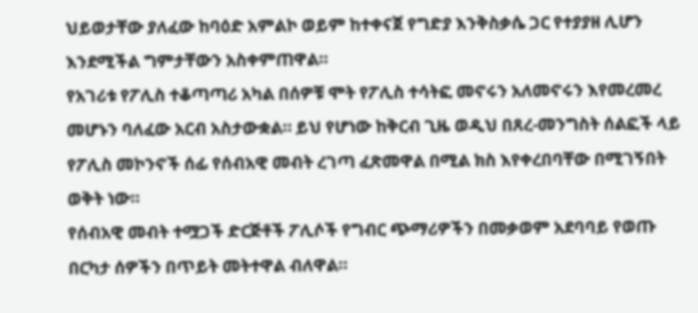ህይወታቸው ያለፈው ከባዕድ አምልኮ ወይም ከተቀናጀ የግድያ እንቅስቃሴ ጋር የተያያዘ ሊሆን እንደሚችል ግምታቸውን አስቀምጠዋል።
የአገሪቱ የፖሊስ ተቆጣጣሪ አካል በሰዎቹ ሞት የፖሊስ ተሳትፎ መኖሩን አለመኖሩን እየመረመረ መሆኑን ባለፈው አርብ አስታውቋል። ይህ የሆነው ከቅርብ ጊዜ ወዲህ በጸረ-መንግስት ሰልፎች ላይ የፖሊስ መኮንኖች ሰፊ የሰብአዊ መብት ረገጣ ፈጽመዋል በሚል ክስ እየቀረበባቸው በሚገኝበት ወቅት ነው።
የሰብአዊ መብት ተሟጋች ድርጅቶች ፖሊሶች የግብር ጭማሪዎችን በመቃወም አደባባይ የወጡ በርካታ ሰዎችን በጥይት መትተዋል ብለዋል።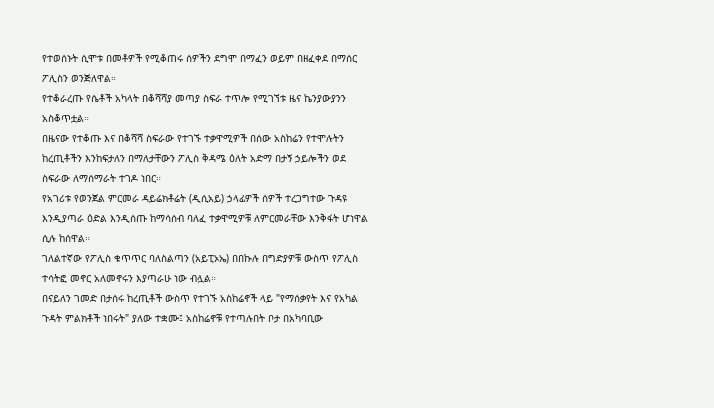የተወሰኑት ሲሞቱ በመቶዎች የሚቆጠሩ ሰዎችን ደግሞ በማፈን ወይም በዘፈቀደ በማሰር ፖሊስን ወንጅለዋል።
የተቆራረጡ የሴቶች አካላት በቆሻሻያ መጣያ ስፍራ ተጥሎ የሚገኘቱ ዜና ኬንያውያንን አስቆጥቷል።
በዜናው የተቆጡ እና በቆሻሻ ስፍራው የተገኙ ተቃዋሚዎች በሰው አስከሬን የተሞሉትን ከረጢቶችን እንከፍታለን በማለታቸውን ፖሊስ ቅዳሜ ዕለት አድማ በታኝ ኃይሎችን ወደ ስፍራው ለማሰማራት ተገዶ ነበር።
የአገሪቱ የወንጀል ምርመራ ዳይሬክቶሬት (ዲሲአይ) ኃላፊዎች ሰዎች ተረጋግተው ጉዳዩ እንዲያጣራ ዕድል እንዲሰጡ ከማሳሰብ ባለፈ ተቃዋሚዎቹ ለምርመራቸው እንቅፋት ሆነዋል ሲሉ ከሰዋል።
ገለልተኛው የፖሊስ ቁጥጥር ባለስልጣን (አይፒኦኤ) በበኩሉ በግድያዎቹ ውስጥ የፖሊስ ተሳትፎ መኖር አለመኖሩን እያጣራሁ ነው ብሏል።
በናይለን ገመድ በታሰሩ ከረጢቶች ውስጥ የተገኙ አስከሬኖች ላይ "የማሰቃየት እና የአካል ጉዳት ምልክቶች ነበሩት" ያለው ተቋሙ፤ አስከሬኖቹ የተጣሉበት ቦታ በአካባቢው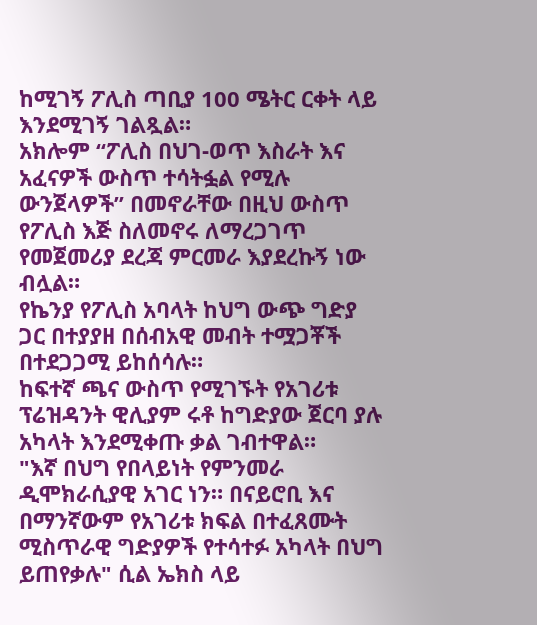ከሚገኝ ፖሊስ ጣቢያ 100 ሜትር ርቀት ላይ እንደሚገኝ ገልጿል።
አክሎም “ፖሊስ በህገ-ወጥ እስራት እና አፈናዎች ውስጥ ተሳትፏል የሚሉ ውንጀላዎች” በመኖራቸው በዚህ ውስጥ የፖሊስ እጅ ስለመኖሩ ለማረጋገጥ የመጀመሪያ ደረጃ ምርመራ እያደረኩኝ ነው ብሏል።
የኬንያ የፖሊስ አባላት ከህግ ውጭ ግድያ ጋር በተያያዘ በሰብአዊ መብት ተሟጋቾች በተደጋጋሚ ይከሰሳሉ።
ከፍተኛ ጫና ውስጥ የሚገኙት የአገሪቱ ፕሬዝዳንት ዊሊያም ሩቶ ከግድያው ጀርባ ያሉ አካላት እንደሚቀጡ ቃል ገብተዋል።
"እኛ በህግ የበላይነት የምንመራ ዲሞክራሲያዊ አገር ነን። በናይሮቢ እና በማንኛውም የአገሪቱ ክፍል በተፈጸሙት ሚስጥራዊ ግድያዎች የተሳተፉ አካላት በህግ ይጠየቃሉ" ሲል ኤክስ ላይ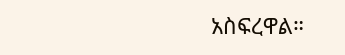አስፍረዋል።